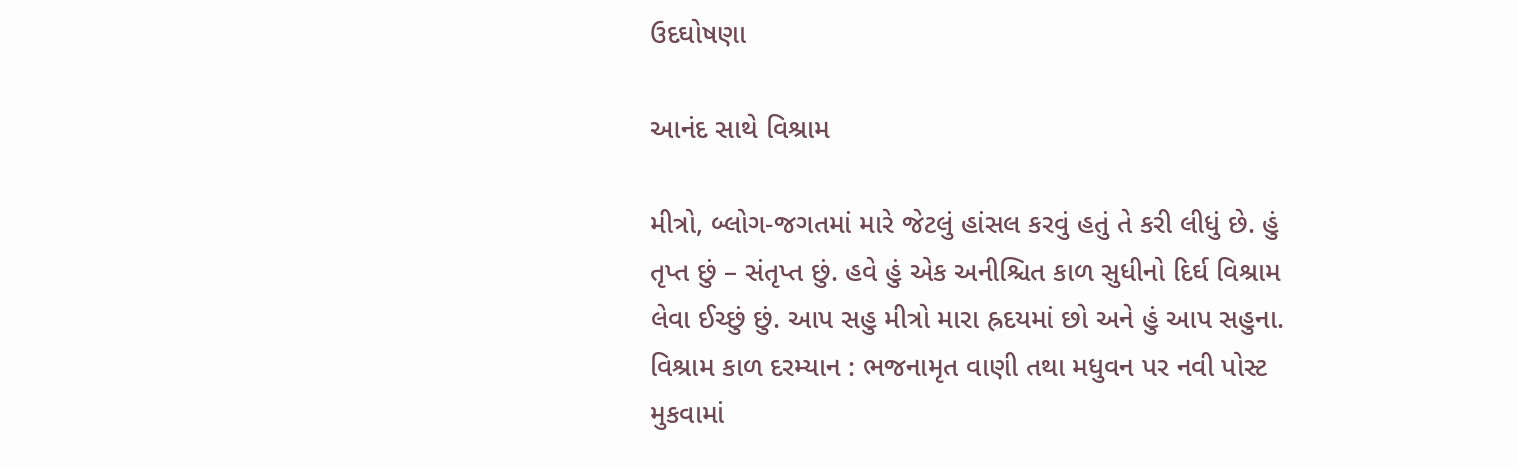ઉદઘોષણા

આનંદ સાથે વિશ્રામ

મીત્રો, બ્લોગ-જગતમાં મારે જેટલું હાંસલ કરવું હતું તે કરી લીધું છે. હું તૃપ્ત છું – સંતૃપ્ત છું. હવે હું એક અનીશ્ચિત કાળ સુધીનો દિર્ઘ વિશ્રામ લેવા ઈચ્છું છું. આપ સહુ મીત્રો મારા હ્રદયમાં છો અને હું આપ સહુના. વિશ્રામ કાળ દરમ્યાન : ભજનામૃત વાણી તથા મધુવન પર નવી પોસ્ટ મુકવામાં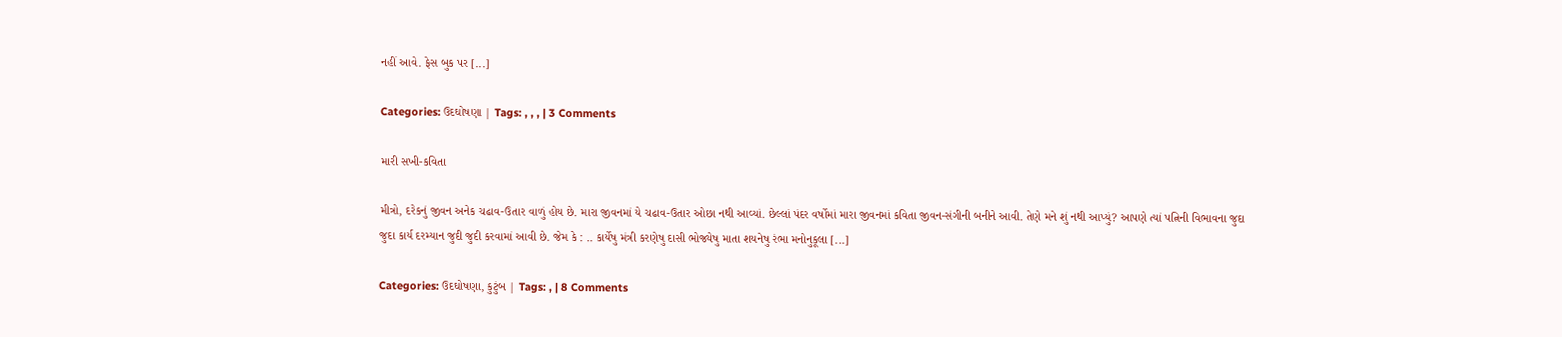નહીં આવે. ફેસ બુક પર [...]

Categories: ઉદઘોષણા | Tags: , , , | 3 Comments

મારી સખી-કવિતા

મીત્રો, દરેકનું જીવન અનેક ચઢાવ-ઉતાર વાળું હોય છે. મારા જીવનમાં યે ચઢાવ-ઉતાર ઓછા નથી આવ્યાં. છેલ્લાં પંદર વર્ષોમાં મારા જીવનમાં કવિતા જીવન-સંગીની બનીને આવી. તેણે મને શું નથી આપ્યું? આપણે ત્યાં પત્નિની વિભાવના જુદા જુદા કાર્ય દરમ્યાન જુદી જુદી કરવામાં આવી છે. જેમ કે : .. કાર્યેષુ મંત્રી કરણેષુ દાસી ભોજ્યેષુ માતા શયનેષુ રંભા મનોનુકૂલા [...]

Categories: ઉદઘોષણા, કુટુંબ | Tags: , | 8 Comments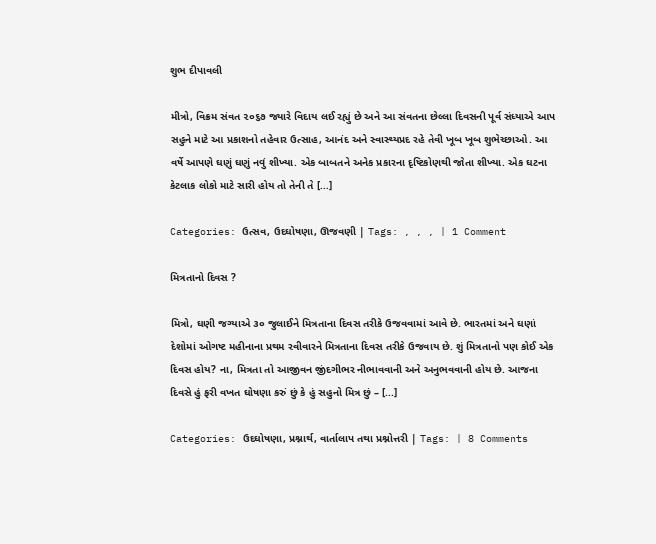શુભ દીપાવલી

મીત્રો, વિક્રમ સંવત ૨૦૬૭ જ્યારે વિદાય લઈ રહ્યું છે અને આ સંવતના છેલ્લા દિવસની પૂર્વ સંધ્યાએ આપ સહુને માટે આ પ્રકાશનો તહેવાર ઉત્સાહ, આનંદ અને સ્વાસ્થ્યપ્રદ રહે તેવી ખૂબ ખૂબ શુભેચ્છાઓ. આ વર્ષે આપણે ઘણું ઘણું નવું શીખ્યા. એક બાબતને અનેક પ્રકારના દૃષ્ટિકોણથી જોતા શીખ્યા. એક ઘટના કેટલાક લોકો માટે સારી હોય તો તેની તે [...]

Categories: ઉત્સવ, ઉદઘોષણા, ઊજવણી | Tags: , , , | 1 Comment

મિત્રતાનો દિવસ ?

મિત્રો, ઘણી જગ્યાએ ૩૦ જુલાઈને મિત્રતાના દિવસ તરીકે ઉજવવામાં આવે છે. ભારતમાં અને ઘણાં દેશોમાં ઓગષ્ટ મહીનાના પ્રથમ રવીવારને મિત્રતાના દિવસ તરીકે ઉજવાય છે. શું મિત્રતાનો પણ કોઈ એક દિવસ હોય? ના, મિત્રતા તો આજીવન જીંદગીભર નીભાવવાની અને અનુભવવાની હોય છે. આજના દિવસે હું ફરી વખત ઘોષણા કરું છું કે હું સહુનો મિત્ર છું – [...]

Categories: ઉદઘોષણા, પ્રશ્નાર્થ, વાર્તાલાપ તથા પ્રશ્નોત્તરી | Tags: | 8 Comments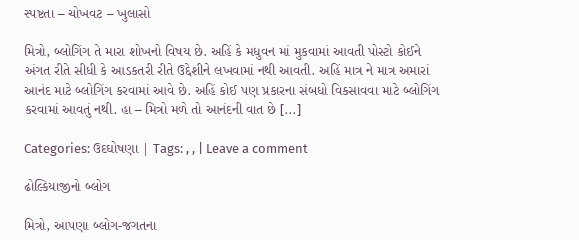સ્પષ્ટતા – ચોખવટ – ખુલાસો

મિત્રો, બ્લોગિંગ તે મારા શોખનો વિષય છે. અહિં કે મધુવન માં મુકવામાં આવતી પોસ્ટો કોઈને અંગત રીતે સીધી કે આડકતરી રીતે ઉદ્દેશીને લખવામાં નથી આવતી. અહિં માત્ર ને માત્ર અમારાં આનંદ માટે બ્લોગિંગ કરવામાં આવે છે. અહિં કોઈ પણ પ્રકારના સંબધો વિકસાવવા માટે બ્લોગિંગ કરવામાં આવતું નથી. હા – મિત્રો મળે તો આનંદની વાત છે [...]

Categories: ઉદઘોષણા | Tags: , , | Leave a comment

ઢોલ્કિયાજીનો બ્લોગ

મિત્રો, આપણા બ્લોગ-જગતના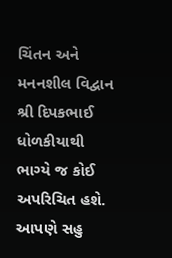ચિંતન અને મનનશીલ વિદ્વાન શ્રી દિપકભાઈ ધોળકીયાથી ભાગ્યે જ કોઈ અપરિચિત હશે. આપણે સહુ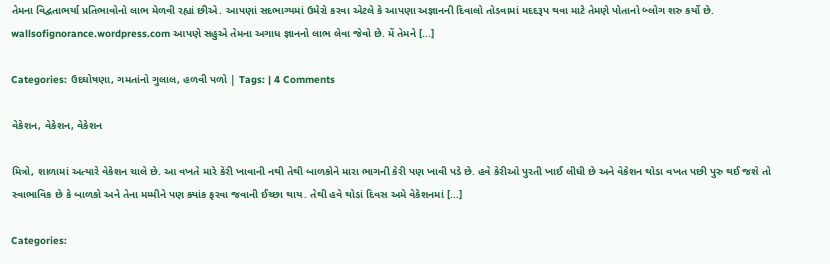તેમના વિદ્વતાભર્યા પ્રતિભાવોનો લાભ મેળવી રહ્યાં છીએ. આપણાં સદભાગ્યમાં ઉમેરો કરવા એટલે કે આપણા અજ્ઞાનની દિવાલો તોડવામાં મદદરૂપ થવા માટે તેમણે પોતાનો બ્લોગ શરુ કર્યો છે. wallsofignorance.wordpress.com આપણે સહુએ તેમના અગાધ જ્ઞાનનો લાભ લેવા જેવો છે. મેં તેમને [...]

Categories: ઉદઘોષણા, ગમતાંનો ગુલાલ, હળવી પળો | Tags: | 4 Comments

વેકેશન, વેકેશન, વેકેશન

મિત્રો, શાળામાં અત્યારે વેકેશન ચાલે છે. આ વખતે મારે કેરી ખાવાની નથી તેથી બાળકોને મારા ભાગની કેરી પણ ખાવી પડે છે. હવે કેરીઓ પુરતી ખાઈ લીધી છે અને વેકેશન થોડા વખત પછી પુરુ થઈ જશે તો સ્વાભાવિક છે કે બાળકો અને તેના મમ્મીને પણ ક્યાંક ફરવા જવાની ઈચ્છા થાય. તેથી હવે થોડાં દિવસ અમે વેકેશનમાં [...]

Categories: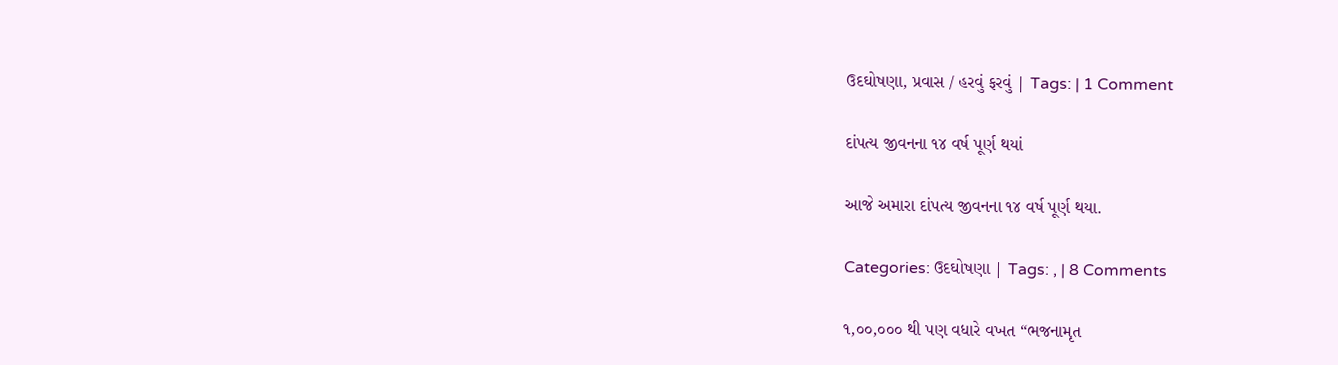ઉદઘોષણા, પ્રવાસ / હરવું ફરવું | Tags: | 1 Comment

દાંપત્ય જીવનના ૧૪ વર્ષ પૂર્ણ થયાં

આજે અમારા દાંપત્ય જીવનના ૧૪ વર્ષ પૂર્ણ થયા.

Categories: ઉદઘોષણા | Tags: , | 8 Comments

૧,૦૦,૦૦૦ થી પણ વધારે વખત “ભજનામૃત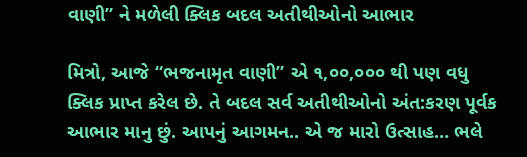વાણી” ને મળેલી ક્લિક બદલ અતીથીઓનો આભાર

મિત્રો, આજે “ભજનામૃત વાણી” એ ૧,૦૦,૦૦૦ થી પણ વધુ ક્લિક પ્રાપ્ત કરેલ છે. તે બદલ સર્વ અતીથીઓનો અંત:કરણ પૂર્વક આભાર માનુ છું. આપનું આગમન.. એ જ મારો ઉત્સાહ… ભલે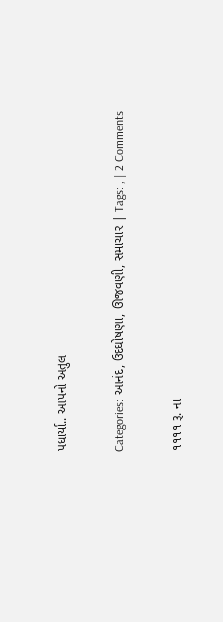પધાર્યા.. આપનો અતુલ

Categories: આનંદ, ઉદઘોષણા, ઊજવણી, સમાચાર | Tags: , | 2 Comments

૧૧૧૧ રૂ. ના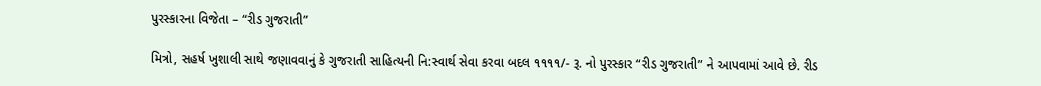પુરસ્કારના વિજેતા – “રીડ ગુજરાતી”

મિત્રો, સહર્ષ ખુશાલી સાથે જણાવવાનું કે ગુજરાતી સાહિત્યની નિ:સ્વાર્થ સેવા કરવા બદલ ૧૧૧૧/- રૂ. નો પુરસ્કાર “રીડ ગુજરાતી” ને આપવામાં આવે છે. રીડ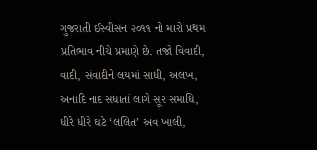ગુજરાતી ઈસ્વીસન ૨૦૧૧ નો મારો પ્રથમ પ્રતિભાવ નીચે પ્રમાણે છે. તજો વિવાદી, વાદી, સંવાદીને લયમાં સાધી, અલખ, અનાદિ નાદ સધાતાં લાગે સૂર સમાધિ, ધીરે ધીરે ઘટે ‘લલિત’ અવ ખાલી,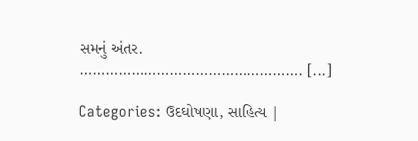સમનું અંતર. ……………………………………………. [...]

Categories: ઉદઘોષણા, સાહિત્ય |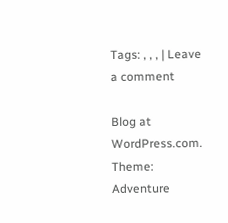Tags: , , , | Leave a comment

Blog at WordPress.com. Theme: Adventure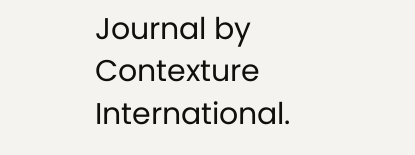Journal by Contexture International.